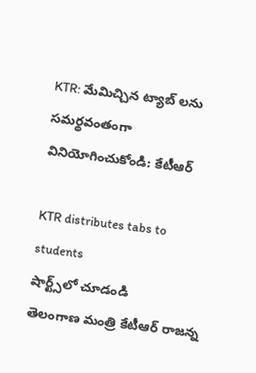KTR: మేమిచ్చిన ట్యాబ్ లను సమర్థవంతంగా వినియోగించుకోండి: కేటీఆర్

KTR distributes tabs to students
షార్ట్స్‌లో చూడండి
తెలంగాణ మంత్రి కేటీఆర్ రాజన్న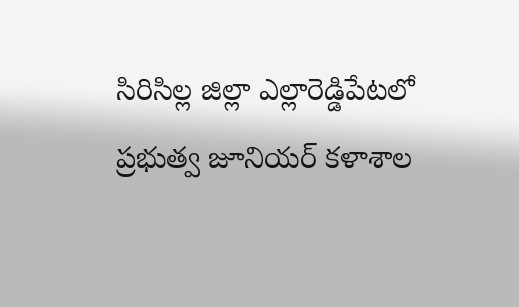సిరిసిల్ల జిల్లా ఎల్లారెడ్డిపేటలో ప్రభుత్వ జూనియర్ కళాశాల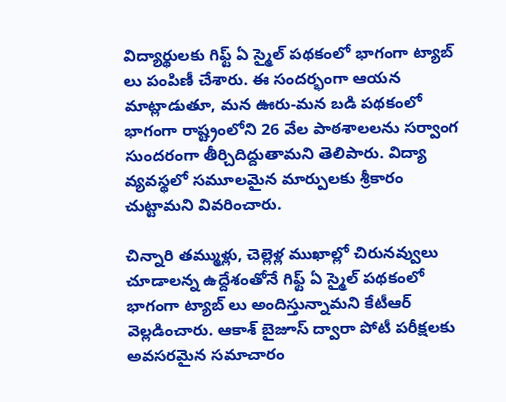విద్యార్థులకు గిఫ్ట్ ఏ స్మైల్ పథకంలో భాగంగా ట్యాబ్ లు పంపిణీ చేశారు. ఈ సందర్భంగా ఆయన మాట్లాడుతూ, మన ఊరు-మన బడి పథకంలో భాగంగా రాష్ట్రంలోని 26 వేల పాఠశాలలను సర్వాంగ సుందరంగా తీర్చిదిద్దుతామని తెలిపారు. విద్యా వ్యవస్థలో సమూలమైన మార్పులకు శ్రీకారం చుట్టామని వివరించారు.

చిన్నారి తమ్ముళ్లు, చెల్లెళ్ల ముఖాల్లో చిరునవ్వులు చూడాలన్న ఉద్దేశంతోనే గిఫ్ట్ ఏ స్మైల్ పథకంలో భాగంగా ట్యాబ్ లు అందిస్తున్నామని కేటీఆర్ వెల్లడించారు. ఆకాశ్ బైజూస్ ద్వారా పోటీ పరీక్షలకు అవసరమైన సమాచారం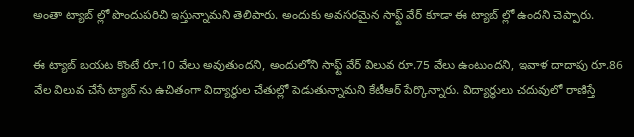అంతా ట్యాబ్ ల్లో పొందుపరిచి ఇస్తున్నామని తెలిపారు. అందుకు అవసరమైన సాఫ్ట్ వేర్ కూడా ఈ ట్యాబ్ ల్లో ఉందని చెప్పారు.

ఈ ట్యాబ్ బయట కొంటే రూ.10 వేలు అవుతుందని, అందులోని సాఫ్ట్ వేర్ విలువ రూ.75 వేలు ఉంటుందని, ఇవాళ దాదాపు రూ.86 వేల విలువ చేసే ట్యాబ్ ను ఉచితంగా విద్యార్థుల చేతుల్లో పెడుతున్నామని కేటీఆర్ పేర్కొన్నారు. విద్యార్థులు చదువులో రాణిస్తే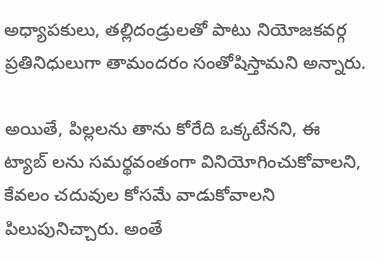అధ్యాపకులు, తల్లిదండ్రులతో పాటు నియోజకవర్గ ప్రతినిధులుగా తామందరం సంతోషిస్తామని అన్నారు.

అయితే, పిల్లలను తాను కోరేది ఒక్కటేనని, ఈ ట్యాబ్ లను సమర్థవంతంగా వినియోగించుకోవాలని, కేవలం చదువుల కోసమే వాడుకోవాలని పిలుపునిచ్చారు. అంతే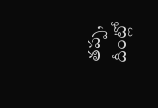తప్ప, దీంట్లో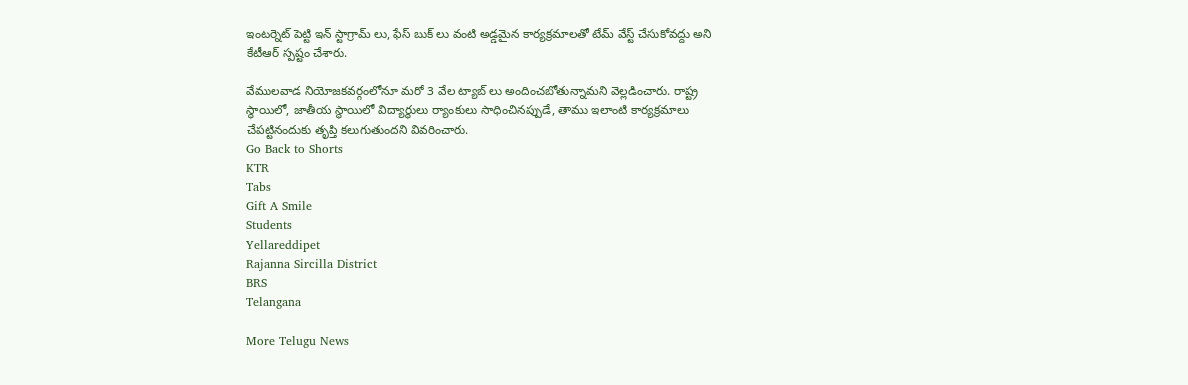ఇంటర్నెట్ పెట్టి ఇన్ స్టాగ్రామ్ లు, ఫేస్ బుక్ లు వంటి అడ్డమైన కార్యక్రమాలతో టేమ్ వేస్ట్ చేసుకోవద్దు అని కేటీఆర్ స్పష్టం చేశారు.

వేములవాడ నియోజకవర్గంలోనూ మరో 3 వేల ట్యాబ్ లు అందించబోతున్నామని వెల్లడించారు. రాష్ట్ర స్థాయిలో, జాతీయ స్థాయిలో విద్యార్థులు ర్యాంకులు సాధించినప్పుడే, తాము ఇలాంటి కార్యక్రమాలు చేపట్టినందుకు తృప్తి కలుగుతుందని వివరించారు.
Go Back to Shorts
KTR
Tabs
Gift A Smile
Students
Yellareddipet
Rajanna Sircilla District
BRS
Telangana

More Telugu News